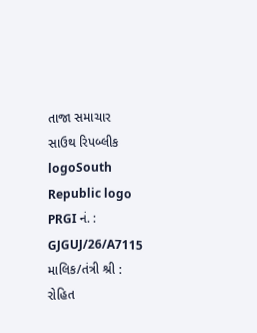તાજા સમાચાર
સાઉથ રિપબ્લીક logoSouth Republic logo
PRGI નં. :
GJGUJ/26/A7115
માલિક/તંત્રી શ્રી :
રોહિત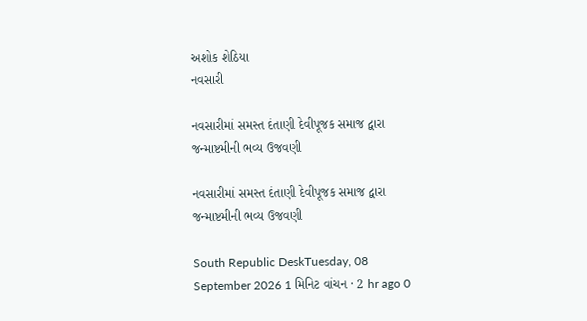અશોક શેઠિયા
નવસારી

નવસારીમાં સમસ્ત દંતાણી દેવીપૂજક સમાજ દ્વારા જન્માષ્ટમીની ભવ્ય ઉજવણી

નવસારીમાં સમસ્ત દંતાણી દેવીપૂજક સમાજ દ્વારા જન્માષ્ટમીની ભવ્ય ઉજવણી

South Republic DeskTuesday, 08 September 2026 1 મિનિટ વાંચન · 2 hr ago 0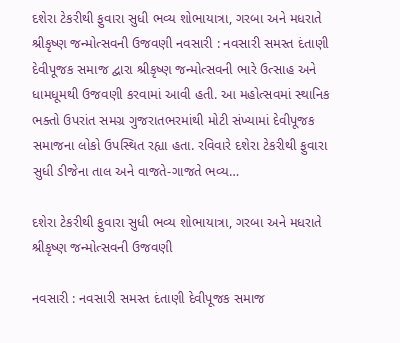દશેરા ટેકરીથી ફુવારા સુધી ભવ્ય શોભાયાત્રા, ગરબા અને મધરાતે શ્રીકૃષ્ણ જન્મોત્સવની ઉજવણી નવસારી : નવસારી સમસ્ત દંતાણી દેવીપૂજક સમાજ દ્વારા શ્રીકૃષ્ણ જન્મોત્સવની ભારે ઉત્સાહ અને ધામધૂમથી ઉજવણી કરવામાં આવી હતી. આ મહોત્સવમાં સ્થાનિક ભક્તો ઉપરાંત સમગ્ર ગુજરાતભરમાંથી મોટી સંખ્યામાં દેવીપૂજક સમાજના લોકો ઉપસ્થિત રહ્યા હતા. રવિવારે દશેરા ટેકરીથી ફુવારા સુધી ડીજેના તાલ અને વાજતે-ગાજતે ભવ્ય…

દશેરા ટેકરીથી ફુવારા સુધી ભવ્ય શોભાયાત્રા, ગરબા અને મધરાતે શ્રીકૃષ્ણ જન્મોત્સવની ઉજવણી

નવસારી : નવસારી સમસ્ત દંતાણી દેવીપૂજક સમાજ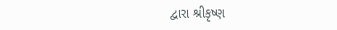દ્વારા શ્રીકૃષ્ણ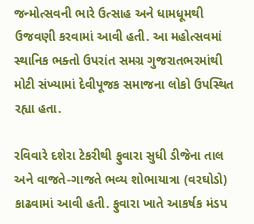જન્મોત્સવની ભારે ઉત્સાહ અને ધામધૂમથી ઉજવણી કરવામાં આવી હતી. આ મહોત્સવમાં સ્થાનિક ભક્તો ઉપરાંત સમગ્ર ગુજરાતભરમાંથી મોટી સંખ્યામાં દેવીપૂજક સમાજના લોકો ઉપસ્થિત રહ્યા હતા.

રવિવારે દશેરા ટેકરીથી ફુવારા સુધી ડીજેના તાલ અને વાજતે-ગાજતે ભવ્ય શોભાયાત્રા (વરઘોડો) કાઢવામાં આવી હતી. ફુવારા ખાતે આકર્ષક મંડપ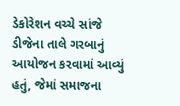ડેકોરેશન વચ્ચે સાંજે ડીજેના તાલે ગરબાનું આયોજન કરવામાં આવ્યું હતું, જેમાં સમાજના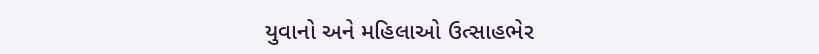યુવાનો અને મહિલાઓ ઉત્સાહભેર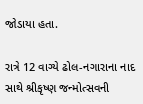જોડાયા હતા.

રાત્રે 12 વાગ્યે ઢોલ-નગારાના નાદ સાથે શ્રીકૃષ્ણ જન્મોત્સવની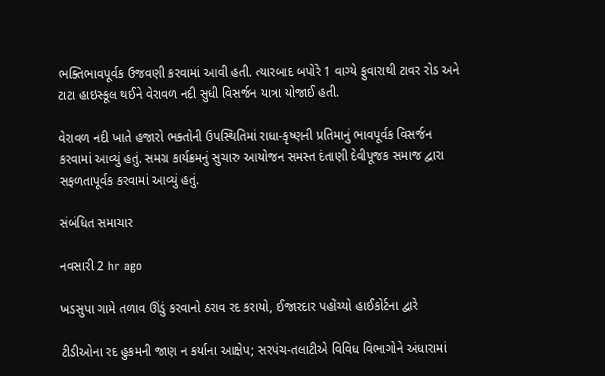ભક્તિભાવપૂર્વક ઉજવણી કરવામાં આવી હતી. ત્યારબાદ બપોરે 1 વાગ્યે ફુવારાથી ટાવર રોડ અને ટાટા હાઇસ્કૂલ થઈને વેરાવળ નદી સુધી વિસર્જન યાત્રા યોજાઈ હતી.

વેરાવળ નદી ખાતે હજારો ભક્તોની ઉપસ્થિતિમાં રાધા-કૃષ્ણની પ્રતિમાનું ભાવપૂર્વક વિસર્જન કરવામાં આવ્યું હતું. સમગ્ર કાર્યક્રમનું સુચારુ આયોજન સમસ્ત દંતાણી દેવીપૂજક સમાજ દ્વારા સફળતાપૂર્વક કરવામાં આવ્યું હતું.

સંબંધિત સમાચાર

નવસારી 2 hr ago

ખડસુપા ગામે તળાવ ઊંડું કરવાનો ઠરાવ રદ કરાયો, ઈજારદાર પહોંચ્યો હાઈકોર્ટના દ્વારે

ટીડીઓના રદ હુકમની જાણ ન કર્યાના આક્ષેપ; સરપંચ-તલાટીએ વિવિધ વિભાગોને અંધારામાં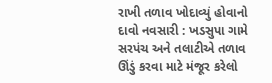રાખી તળાવ ખોદાવ્યું હોવાનો દાવો નવસારી : ખડસુપા ગામે સરપંચ અને તલાટીએ તળાવ ઊંડું કરવા માટે મંજૂર કરેલો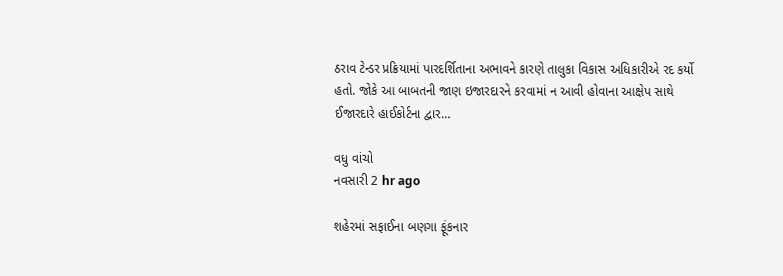ઠરાવ ટેન્ડર પ્રક્રિયામાં પારદર્શિતાના અભાવને કારણે તાલુકા વિકાસ અધિકારીએ રદ કર્યો હતો. જોકે આ બાબતની જાણ ઇજારદારને કરવામાં ન આવી હોવાના આક્ષેપ સાથે ઈજારદારે હાઈકોર્ટના દ્વાર…

વધુ વાંચો
નવસારી 2 hr ago

શહેરમાં સફાઈના બણગા ફૂંકનાર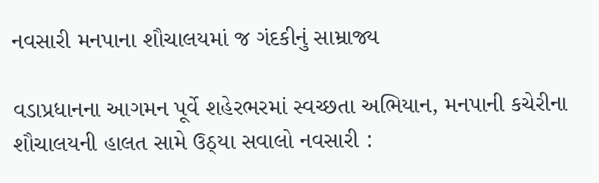નવસારી મનપાના શૌચાલયમાં જ ગંદકીનું સામ્રાજ્ય

વડાપ્રધાનના આગમન પૂર્વે શહેરભરમાં સ્વચ્છતા અભિયાન, મનપાની કચેરીના શૌચાલયની હાલત સામે ઉઠ્યા સવાલો નવસારી :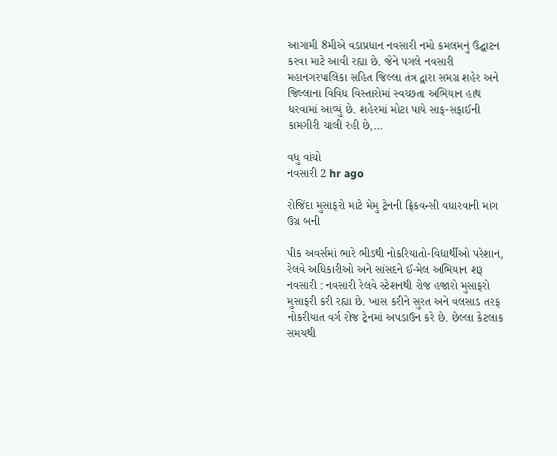આગામી 8મીએ વડાપ્રધાન નવસારી નમો કમલમનું ઉદ્ઘાટન કરવા માટે આવી રહ્યા છે. જેને પગલે નવસારી મહાનગરપાલિકા સહિત જિલ્લા તંત્ર દ્વારા સમગ્ર શહેર અને જિલ્લાના વિવિધ વિસ્તારોમાં સ્વચ્છતા અભિયાન હાથ ધરવામાં આવ્યું છે. શહેરમાં મોટા પાયે સાફ-સફાઈની કામગીરી ચાલી રહી છે,…

વધુ વાંચો
નવસારી 2 hr ago

રોજિંદા મુસાફરો માટે મેમુ ટ્રેનની ફ્રિકવન્સી વધારવાની માંગ ઉગ્ર બની

પીક અવર્સમાં ભારે ભીડથી નોકરિયાતો-વિદ્યાર્થીઓ પરેશાન, રેલવે અધિકારીઓ અને સાંસદને ઈ-મેલ અભિયાન શરૂ નવસારી : નવસારી રેલવે સ્ટેશનથી રોજ હજારો મુસાફરો મુસાફરી કરી રહ્યા છે. ખાસ કરીને સુરત અને વલસાડ તરફ નોકરીયાત વર્ગ રોજ ટ્રેનમાં અપડાઉન કરે છે. છેલ્લા કેટલાક સમયથી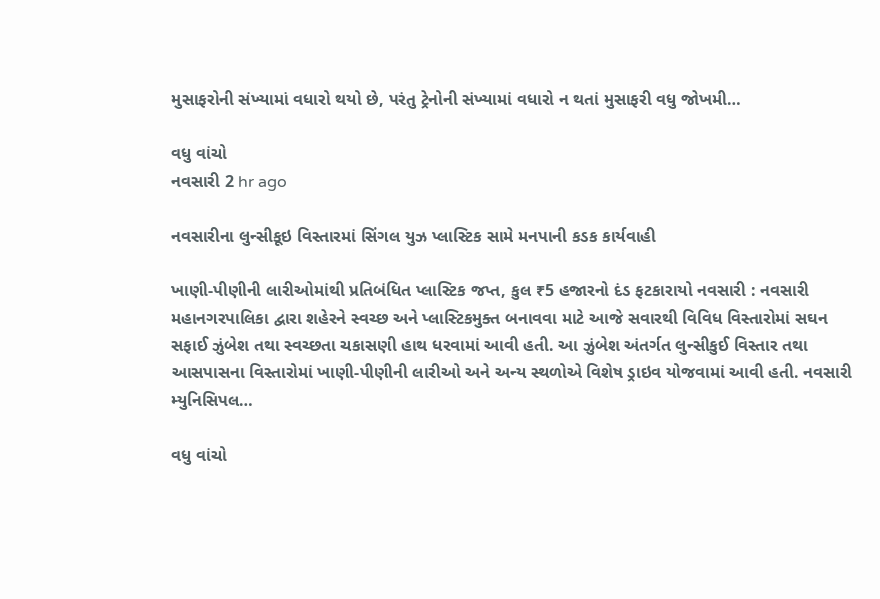મુસાફરોની સંખ્યામાં વધારો થયો છે, પરંતુ ટ્રેનોની સંખ્યામાં વધારો ન થતાં મુસાફરી વધુ જોખમી…

વધુ વાંચો
નવસારી 2 hr ago

નવસારીના લુન્સીકૂઇ વિસ્તારમાં સિંગલ યુઝ પ્લાસ્ટિક સામે મનપાની કડક કાર્યવાહી

ખાણી-પીણીની લારીઓમાંથી પ્રતિબંધિત પ્લાસ્ટિક જપ્ત, કુલ ₹5 હજારનો દંડ ફટકારાયો નવસારી : નવસારી મહાનગરપાલિકા દ્વારા શહેરને સ્વચ્છ અને પ્લાસ્ટિકમુક્ત બનાવવા માટે આજે સવારથી વિવિધ વિસ્તારોમાં સઘન સફાઈ ઝુંબેશ તથા સ્વચ્છતા ચકાસણી હાથ ધરવામાં આવી હતી. આ ઝુંબેશ અંતર્ગત લુન્સીકુઈ વિસ્તાર તથા આસપાસના વિસ્તારોમાં ખાણી-પીણીની લારીઓ અને અન્ય સ્થળોએ વિશેષ ડ્રાઇવ યોજવામાં આવી હતી. નવસારી મ્યુનિસિપલ…

વધુ વાંચો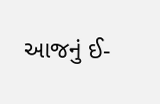આજનું ઈ-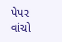પેપર વાંચો